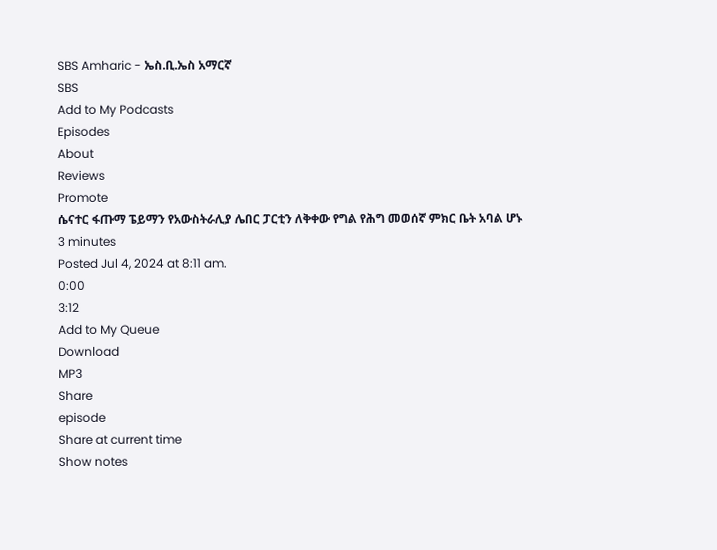SBS Amharic - ኤስ.ቢ.ኤስ አማርኛ
SBS
Add to My Podcasts
Episodes
About
Reviews
Promote
ሴናተር ፋጡማ ፔይማን የአውስትራሊያ ሌበር ፓርቲን ለቅቀው የግል የሕግ መወሰኛ ምክር ቤት አባል ሆኑ
3 minutes
Posted Jul 4, 2024 at 8:11 am.
0:00
3:12
Add to My Queue
Download
MP3
Share
episode
Share at current time
Show notes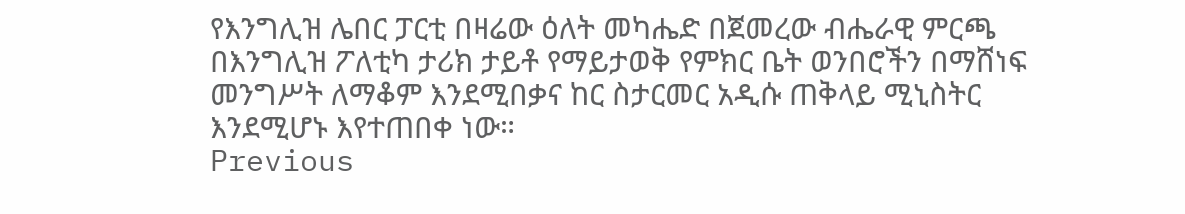የእንግሊዝ ሌበር ፓርቲ በዛሬው ዕለት መካሔድ በጀመረው ብሔራዊ ምርጫ በእንግሊዝ ፖለቲካ ታሪክ ታይቶ የማይታወቅ የምክር ቤት ወንበሮችን በማሸነፍ መንግሥት ለማቆም እንደሚበቃና ከር ስታርመር አዲሱ ጠቅላይ ሚኒስትር እንደሚሆኑ እየተጠበቀ ነው።
Previous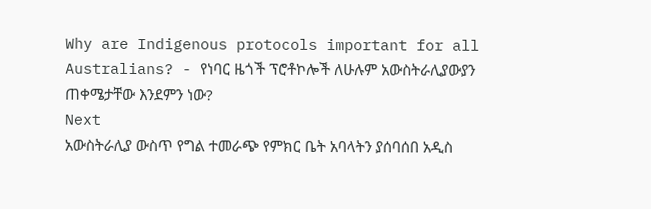Why are Indigenous protocols important for all Australians? - የነባር ዜጎች ፕሮቶኮሎች ለሁሉም አውስትራሊያውያን ጠቀሜታቸው እንደምን ነው?
Next
አውስትራሊያ ውስጥ የግል ተመራጭ የምክር ቤት አባላትን ያሰባሰበ አዲስ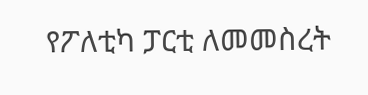የፖለቲካ ፓርቲ ለመመስረት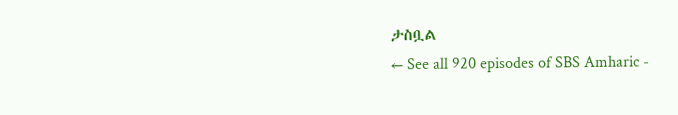ታስቧል
← See all 920 episodes of SBS Amharic -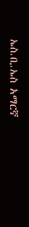ኤስ.ቢ.ኤስ አማርኛ